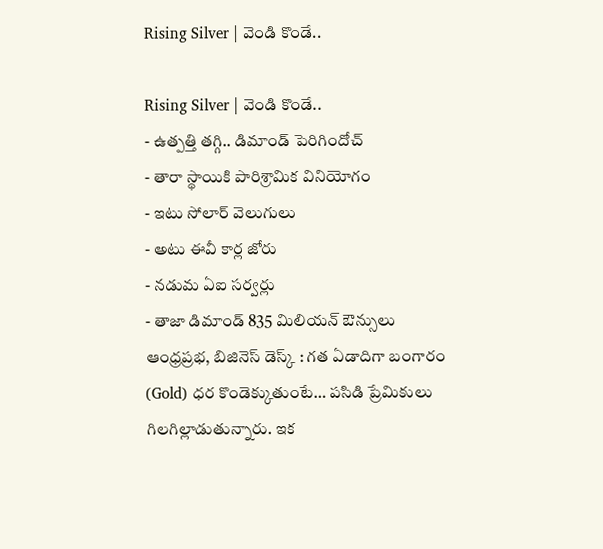Rising Silver | వెండి కొండే..

Rising Silver | వెండి కొండే..
- ఉత్పత్తి తగ్గి.. డిమాండ్ పెరిగిందోచ్
- తారా స్థాయికి పారిశ్రామిక వినియోగం
- ఇటు సోలార్ వెలుగులు
- అటు ఈవీ కార్ల జోరు
- నడుమ ఏఐ సర్వర్లు
- తాజా డిమాండ్ 835 మిలియన్ ఔన్సులు
ఆంధ్రప్రభ, బిజినెస్ డెస్క్ : గత ఏడాదిగా బంగారం (Gold) ధర కొండెక్కుతుంటే… పసిడి ప్రేమికులు గిలగిల్లాడుతున్నారు. ఇక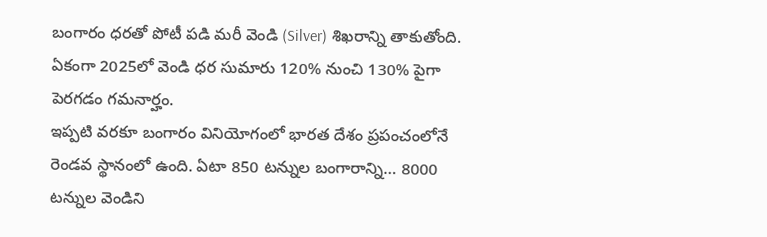బంగారం ధరతో పోటీ పడి మరీ వెండి (Silver) శిఖరాన్ని తాకుతోంది. ఏకంగా 2025లో వెండి ధర సుమారు 120% నుంచి 130% పైగా పెరగడం గమనార్హం.
ఇప్పటి వరకూ బంగారం వినియోగంలో భారత దేశం ప్రపంచంలోనే రెండవ స్థానంలో ఉంది. ఏటా 850 టన్నుల బంగారాన్ని… 8000 టన్నుల వెండిని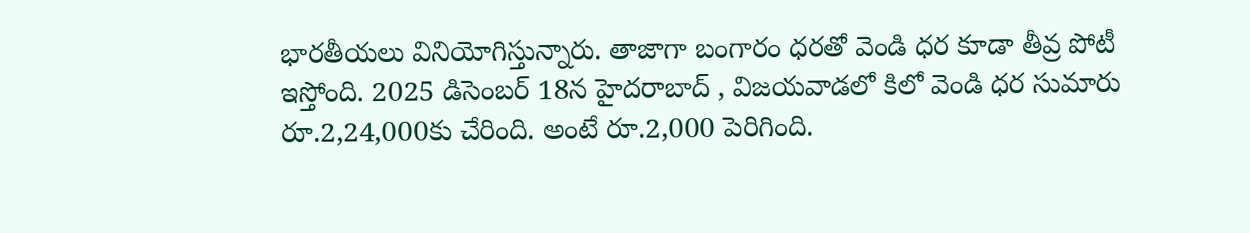భారతీయలు వినియోగిస్తున్నారు. తాజాగా బంగారం ధరతో వెండి ధర కూడా తీవ్ర పోటీ ఇస్తోంది. 2025 డిసెంబర్ 18న హైదరాబాద్ , విజయవాడలో కిలో వెండి ధర సుమారు రూ.2,24,000కు చేరింది. అంటే రూ.2,000 పెరిగింది.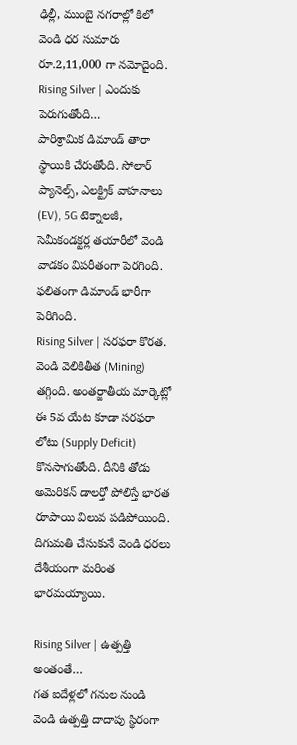ఢిల్లీ, ముంబై నగరాల్లో కిలో వెండి ధర సుమారు రూ.2,11,000 గా నమోదైంది.
Rising Silver | ఎందుకు పెరుగుతోంది…
పారిశ్రామిక డిమాండ్ తారా స్థాయికి చేరుతోంది. సోలార్ ప్యానెల్స్, ఎలక్ట్రిక్ వాహనాలు (EV), 5G టెక్నాలజీ, సెమీకండక్టర్ల తయారీలో వెండి వాడకం విపరీతంగా పెరగింది. ఫలితంగా డిమాండ్ భారీగా పెరిగింది.
Rising Silver | సరఫరా కొరత.
వెండి వెలికితీత (Mining) తగ్గింది. అంతర్జాతీయ మార్కెట్లో ఈ 5వ యేట కూడా సరఫరా లోటు (Supply Deficit) కొనసాగుతోంది. దీనికి తోడు అమెరికన్ డాలర్తో పోలిస్తే భారత రూపాయి విలువ పడిపోయింది. దిగుమతి చేసుకునే వెండి ధరలు దేశీయంగా మరింత భారమయ్యాయి.

Rising Silver | ఉత్పత్తి అంతంతే…
గత ఐదేళ్లలో గనుల నుండి వెండి ఉత్పత్తి దాదాపు స్థిరంగా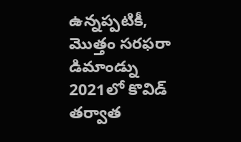ఉన్నప్పటికీ, మొత్తం సరఫరా డిమాండ్ను 2021లో కొవిడ్ తర్వాత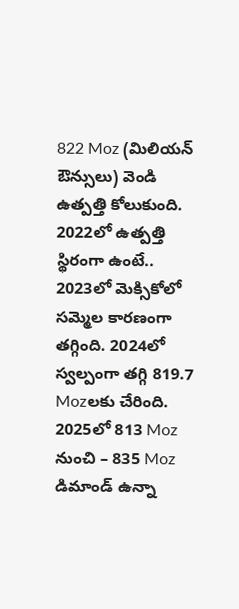822 Moz (మిలియన్ ఔన్సులు) వెండి ఉత్పత్తి కోలుకుంది. 2022లో ఉత్పత్తి స్థిరంగా ఉంటే.. 2023లో మెక్సికోలో సమ్మెల కారణంగా తగ్గింది. 2024లో స్వల్పంగా తగ్గి 819.7 Mozలకు చేరింది. 2025లో 813 Moz నుంచి – 835 Moz డిమాండ్ ఉన్నా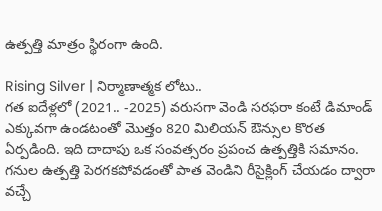ఉత్పత్తి మాత్రం స్థిరంగా ఉంది.

Rising Silver | నిర్మాణాత్మక లోటు..
గత ఐదేళ్లలో (2021.. -2025) వరుసగా వెండి సరఫరా కంటే డిమాండ్ ఎక్కువగా ఉండటంతో మొత్తం 820 మిలియన్ ఔన్సుల కొరత ఏర్పడింది. ఇది దాదాపు ఒక సంవత్సరం ప్రపంచ ఉత్పత్తికి సమానం. గనుల ఉత్పత్తి పెరగకపోవడంతో పాత వెండిని రీసైక్లింగ్ చేయడం ద్వారా వచ్చే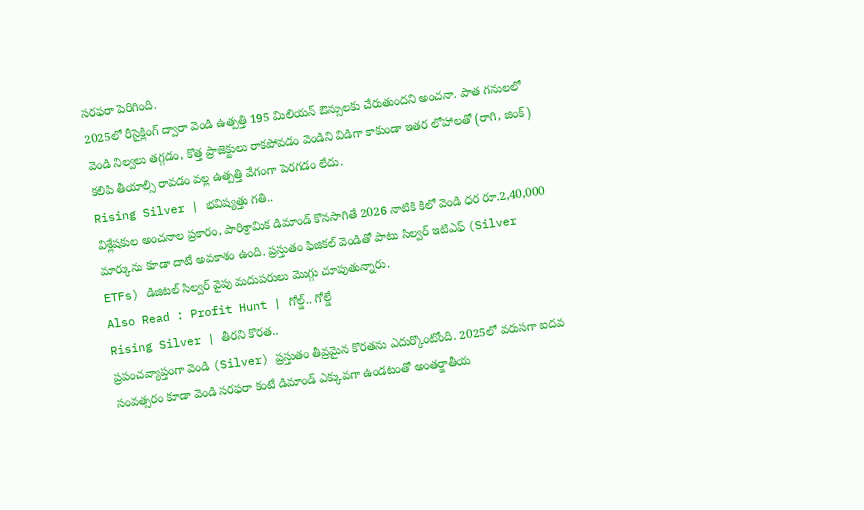సరఫరా పెరిగింది.
2025లో రీసైక్లింగ్ ద్వారా వెండి ఉత్పత్తి 195 మిలియన్ ఔన్సులకు చేరుతుందని అంచనా. పాత గనులలో వెండి నిల్వలు తగ్గడం, కొత్త ప్రాజెక్టులు రాకపోవడం వెండిని విడిగా కాకుండా ఇతర లోహాలతో (రాగి, జింక్) కలిపి తీయాల్సి రావడం వల్ల ఉత్పత్తి వేగంగా పెరగడం లేదు.
Rising Silver | భవిష్యత్తు గతి..
విశ్లేషకుల అంచనాల ప్రకారం, పారిశ్రామిక డిమాండ్ కొనసాగితే 2026 నాటికి కిలో వెండి ధర రూ.2,40,000 మార్కును కూడా దాటే అవకాశం ఉంది. ప్రస్తుతం ఫిజికల్ వెండితో పాటు సిల్వర్ ఇటిఎఫ్ (Silver ETFs) డిజిటల్ సిల్వర్ వైపు మదుపరులు మొగ్గు చూపుతున్నారు.
Also Read : Profit Hunt | గోల్డ్.. గోల్డే
Rising Silver | తీరని కొరత..
ప్రపంచవ్యాప్తంగా వెండి (Silver) ప్రస్తుతం తీవ్రమైన కొరతను ఎదుర్కొంటోంది. 2025లో వరుసగా ఐదవ సంవత్సరం కూడా వెండి సరఫరా కంటే డిమాండ్ ఎక్కువగా ఉండటంతో అంతర్జాతీయ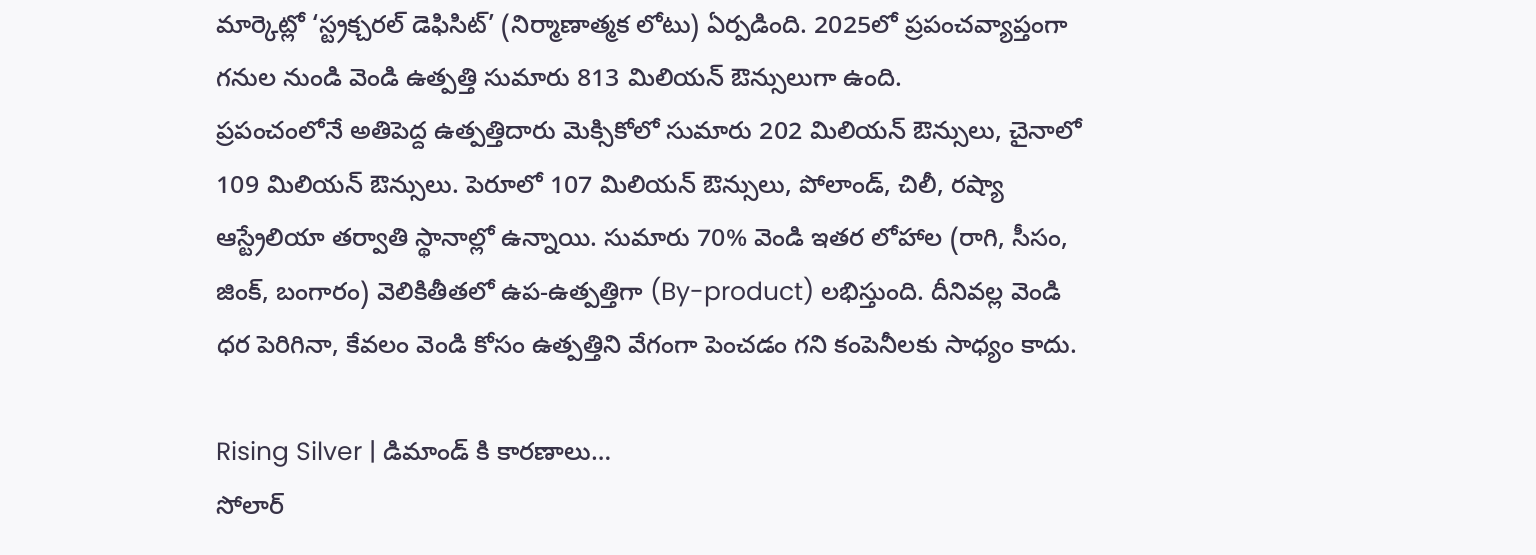మార్కెట్లో ‘స్ట్రక్చరల్ డెఫిసిట్’ (నిర్మాణాత్మక లోటు) ఏర్పడింది. 2025లో ప్రపంచవ్యాప్తంగా గనుల నుండి వెండి ఉత్పత్తి సుమారు 813 మిలియన్ ఔన్సులుగా ఉంది.
ప్రపంచంలోనే అతిపెద్ద ఉత్పత్తిదారు మెక్సికోలో సుమారు 202 మిలియన్ ఔన్సులు, చైనాలో 109 మిలియన్ ఔన్సులు. పెరూలో 107 మిలియన్ ఔన్సులు, పోలాండ్, చిలీ, రష్యా ఆస్ట్రేలియా తర్వాతి స్థానాల్లో ఉన్నాయి. సుమారు 70% వెండి ఇతర లోహాల (రాగి, సీసం, జింక్, బంగారం) వెలికితీతలో ఉప-ఉత్పత్తిగా (By-product) లభిస్తుంది. దీనివల్ల వెండి ధర పెరిగినా, కేవలం వెండి కోసం ఉత్పత్తిని వేగంగా పెంచడం గని కంపెనీలకు సాధ్యం కాదు.

Rising Silver | డిమాండ్ కి కారణాలు…
సోలార్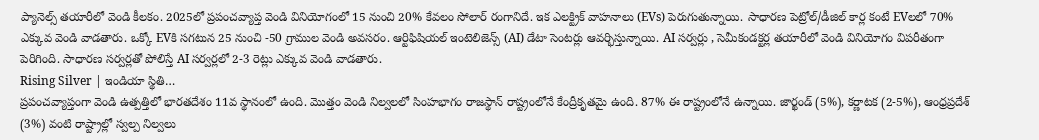ప్యానెల్స్ తయారీలో వెండి కీలకం. 2025లో ప్రపంచవ్యాప్త వెండి వినియోగంలో 15 నుంచి 20% కేవలం సోలార్ రంగానిదే. ఇక ఎలక్ట్రిక్ వాహనాలు (EVs) పెరుగుతున్నాయి. సాధారణ పెట్రోల్/డీజిల్ కార్ల కంటే EVలలో 70% ఎక్కువ వెండి వాడతారు. ఒక్కో EVకి సగటున 25 నుంచి -50 గ్రాముల వెండి అవసరం. ఆర్టిఫిషియల్ ఇంటెలిజెన్స్ (AI) డేటా సెంటర్లు ఆవర్భిస్తున్నాయి. AI సర్వర్లు , సెమీకండక్టర్ల తయారీలో వెండి వినియోగం విపరీతంగా పెరిగింది. సాధారణ సర్వర్లతో పోలిస్తే AI సర్వర్లలో 2-3 రెట్లు ఎక్కువ వెండి వాడతారు.
Rising Silver | ఇండియా స్థితి…
ప్రపంచవ్యాప్తంగా వెండి ఉత్పత్తిలో భారతదేశం 11వ స్థానంలో ఉంది. మొత్తం వెండి నిల్వలలో సింహభాగం రాజస్థాన్ రాష్ట్రంలోనే కేంద్రీకృతమై ఉంది. 87% ఈ రాష్ట్రంలోనే ఉన్నాయి. జార్ఖండ్ (5%), కర్ణాటక (2-5%), ఆంధ్రప్రదేశ్ (3%) వంటి రాష్ట్రాల్లో స్వల్ప నిల్వలు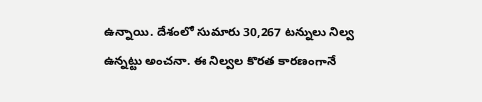ఉన్నాయి. దేశంలో సుమారు 30,267 టన్నులు నిల్వ ఉన్నట్టు అంచనా. ఈ నిల్వల కొరత కారణంగానే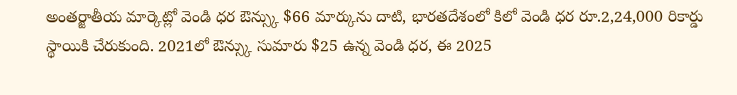అంతర్జాతీయ మార్కెట్లో వెండి ధర ఔన్స్కు $66 మార్కును దాటి, భారతదేశంలో కిలో వెండి ధర రూ.2,24,000 రికార్డు స్థాయికి చేరుకుంది. 2021లో ఔన్స్కు సుమారు $25 ఉన్న వెండి ధర, ఈ 2025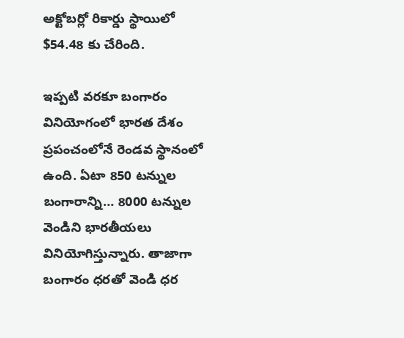అక్టోబర్లో రికార్డు స్థాయిలో $54.48 కు చేరింది.

ఇప్పటి వరకూ బంగారం వినియోగంలో భారత దేశం ప్రపంచంలోనే రెండవ స్థానంలో ఉంది. ఏటా 850 టన్నుల బంగారాన్ని… 8000 టన్నుల వెండిని భారతీయలు వినియోగిస్తున్నారు. తాజాగా బంగారం ధరతో వెండి ధర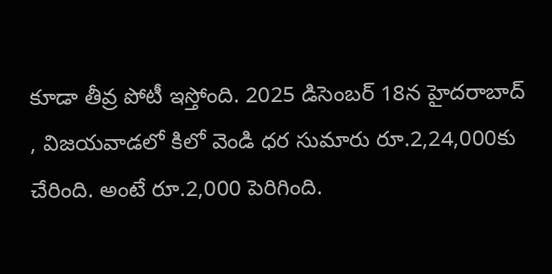కూడా తీవ్ర పోటీ ఇస్తోంది. 2025 డిసెంబర్ 18న హైదరాబాద్ , విజయవాడలో కిలో వెండి ధర సుమారు రూ.2,24,000కు చేరింది. అంటే రూ.2,000 పెరిగింది.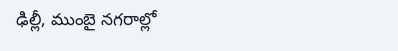ఢిల్లీ, ముంబై నగరాల్లో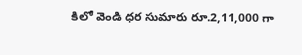కిలో వెండి ధర సుమారు రూ.2,11,000 గా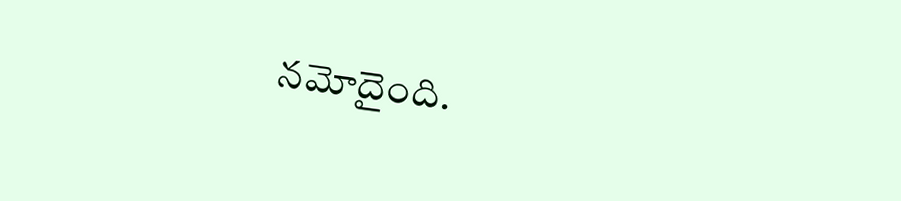నమోదైంది.